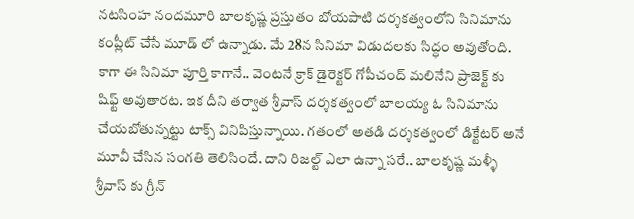నటసింహ నందమూరి బాలకృష్ణ ప్రస్తుతం బోయపాటి దర్శకత్వంలోని సినిమాను కంప్లీట్ చేసే మూడ్ లో ఉన్నాడు. మే 28న సినిమా విడుదలకు సిద్ధం అవుతోంది. కాగా ఈ సినిమా పూర్తి కాగానే.. వెంటనే క్రాక్ డైరెక్టర్ గోపీచంద్ మలినేని ప్రాజెక్ట్ కు షిఫ్ట్ అవుతారట. ఇక దీని తర్వాత శ్రీవాస్ దర్శకత్వంలో బాలయ్య ఓ సినిమాను చేయబోతున్నట్టు టాక్స్ వినిపిస్తున్నాయి. గతంలో అతడి దర్శకత్వంలో డిక్టేటర్ అనే మూవీ చేసిన సంగతి తెలిసిందే. దాని రిజల్ట్ ఎలా ఉన్నా సరే.. బాలకృష్ణ మళ్ళీ శ్రీవాస్ కు గ్రీన్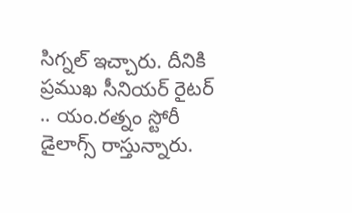సిగ్నల్ ఇచ్చారు. దీనికి ప్రముఖ సీనియర్ రైటర్ .. యం.రత్నం స్టోరీ డైలాగ్స్ రాస్తున్నారు.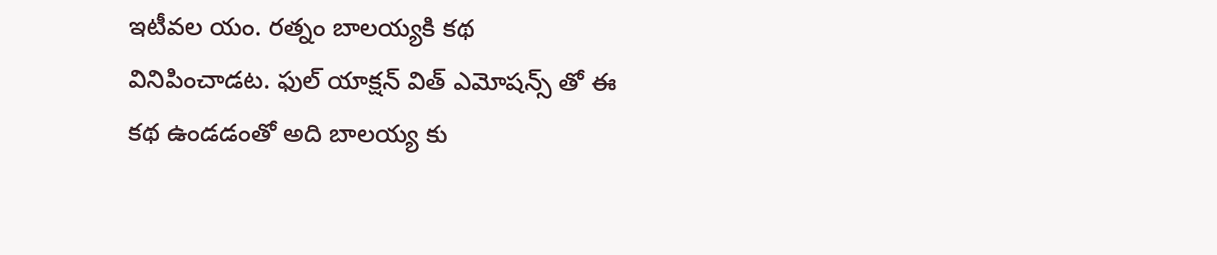ఇటీవల యం. రత్నం బాలయ్యకి కథ వినిపించాడట. ఫుల్ యాక్షన్ విత్ ఎమోషన్స్ తో ఈ కథ ఉండడంతో అది బాలయ్య కు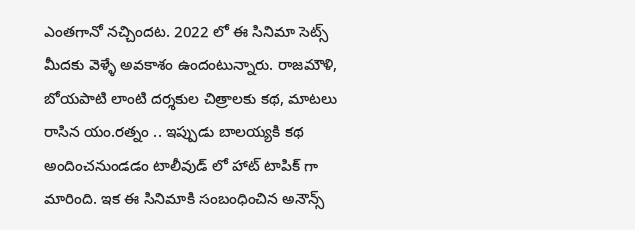ఎంతగానో నచ్చిందట. 2022 లో ఈ సినిమా సెట్స్ మీదకు వెళ్ళే అవకాశం ఉందంటున్నారు. రాజమౌళి, బోయపాటి లాంటి దర్శకుల చిత్రాలకు కథ, మాటలు రాసిన యం.రత్నం .. ఇప్పుడు బాలయ్యకి కథ అందించనుండడం టాలీవుడ్ లో హాట్ టాపిక్ గా మారింది. ఇక ఈ సినిమాకి సంబంధించిన అనౌన్స్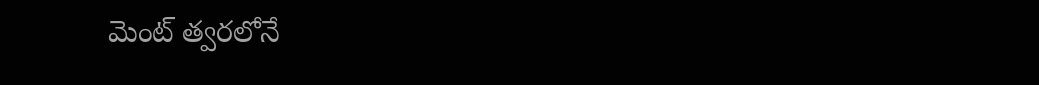మెంట్ త్వరలోనే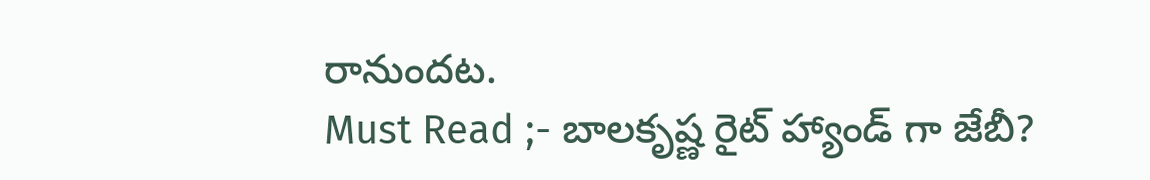రానుందట.
Must Read ;- బాలకృష్ణ రైట్ హ్యాండ్ గా జేబీ?